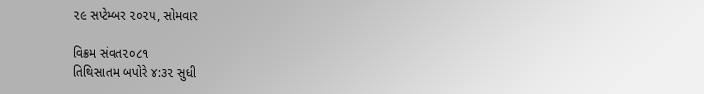૨૯ સપ્ટેમ્બર ૨૦૨૫, સોમવાર

વિક્રમ સંવત૨૦૮૧
તિથિસાતમ બપોરે ૪:૩૨ સુધી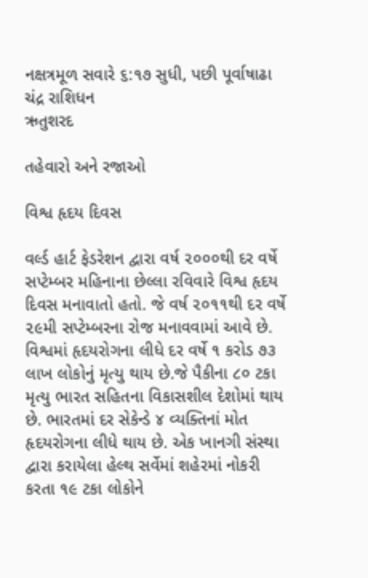નક્ષત્રમૂળ સવારે ૬:૧૭ સુધી, પછી પૂર્વાષાઢા
ચંદ્ર રાશિધન
ઋતુશરદ

તહેવારો અને રજાઓ

વિશ્વ હૃદય દિવસ

વર્લ્ડ હાર્ટ ફેડરેશન દ્વારા વર્ષ ૨૦૦૦થી દર વર્ષે સપ્ટેમ્બર મહિનાના છેલ્લા રવિવારે વિશ્વ હૃદય દિવસ મનાવાતો હતો. જે વર્ષ ૨૦૧૧થી દર વર્ષે ૨૯મી સપ્ટેમ્બરના રોજ મનાવવામાં આવે છે. વિશ્વમાં હૃદયરોગના લીધે દર વર્ષે ૧ કરોડ ૭૩ લાખ લોકોનું મૃત્યુ થાય છે.જે પૈકીના ૮૦ ટકા મૃત્યુ ભારત સહિતના વિકાસશીલ દેશોમાં થાય છે. ભારતમાં દર સેકેન્ડે ૪ વ્યક્તિનાં મોત હૃદયરોગના લીધે થાય છે. એક ખાનગી સંસ્થા દ્વારા કરાયેલા હેલ્થ સર્વેમાં શહેરમાં નોકરી કરતા ૧૯ ટકા લોકોને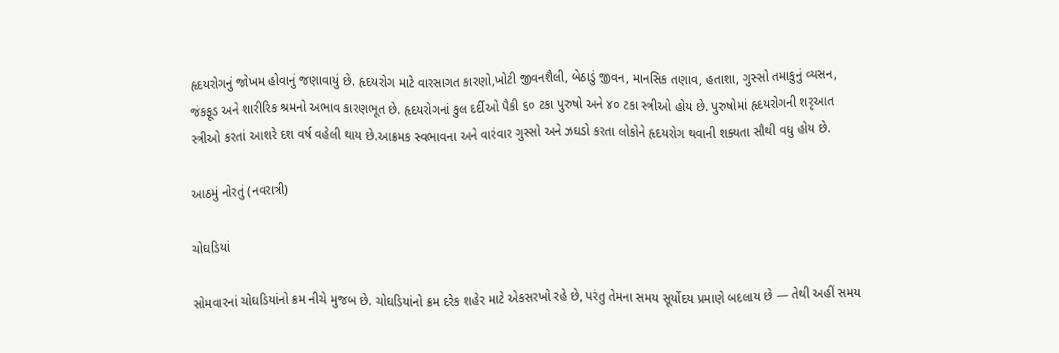હૃદયરોગનું જોખમ હોવાનું જણાવાયું છે. હૃદયરોગ માટે વારસાગત કારણો,ખોટી જીવનશૈલી, બેઠાડું જીવન, માનસિક તણાવ, હતાશા, ગુસ્સો તમાકુનું વ્યસન, જંકફૂડ અને શારીરિક શ્રમનો અભાવ કારણભૂત છે. હૃદયરોગનાં કુલ દર્દીઓ પૈકી ૬૦ ટકા પુરુષો અને ૪૦ ટકા સ્ત્રીઓ હોય છે. પુરુષોમાં હૃદયરોગની શરૃઆત સ્ત્રીઓ કરતાં આશરે દશ વર્ષ વહેલી થાય છે.આક્રમક સ્વભાવના અને વારંવાર ગુસ્સો અને ઝઘડો કરતા લોકોને હૃદયરોગ થવાની શક્યતા સૌથી વધુ હોય છે.

આઠમું નોરતું (નવરાત્રી)

ચોઘડિયાં

સોમવારનાં ચોઘડિયાંનો ક્રમ નીચે મુજબ છે. ચોઘડિયાંનો ક્રમ દરેક શહેર માટે એકસરખો રહે છે, પરંતુ તેમના સમય સૂર્યોદય પ્રમાણે બદલાય છે — તેથી અહીં સમય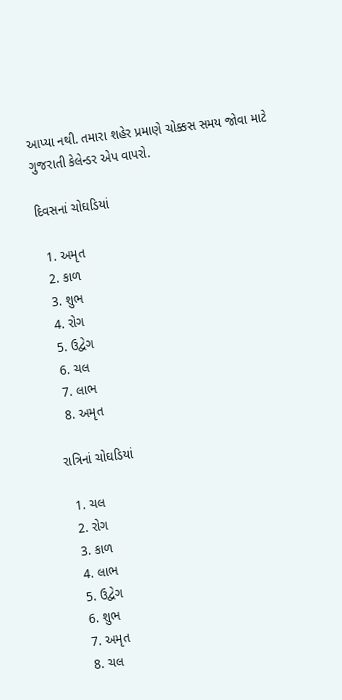આપ્યા નથી. તમારા શહેર પ્રમાણે ચોક્કસ સમય જોવા માટે ગુજરાતી કેલેન્ડર એપ વાપરો.

દિવસનાં ચોઘડિયાં

  1. અમૃત
  2. કાળ
  3. શુભ
  4. રોગ
  5. ઉદ્વેગ
  6. ચલ
  7. લાભ
  8. અમૃત

રાત્રિનાં ચોઘડિયાં

  1. ચલ
  2. રોગ
  3. કાળ
  4. લાભ
  5. ઉદ્વેગ
  6. શુભ
  7. અમૃત
  8. ચલ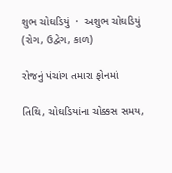શુભ ચોઘડિયું  ·  અશુભ ચોઘડિયું (રોગ, ઉદ્વેગ, કાળ)

રોજનું પંચાંગ તમારા ફોનમાં

તિથિ, ચોઘડિયાંના ચોક્કસ સમય,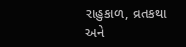રાહુકાળ, વ્રતકથા અને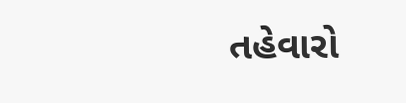તહેવારો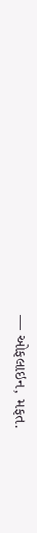— ઓફલાઇન, મફત.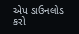એપ ડાઉનલોડ કરો